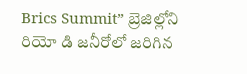Brics Summit” బ్రెజిల్లోని రియో డి జనీరోలో జరిగిన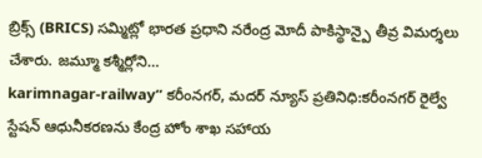బ్రిక్స్ (BRICS) సమ్మిట్లో భారత ప్రధాని నరేంద్ర మోదీ పాకిస్థాన్పై తీవ్ర విమర్శలు చేశారు. జమ్మూ కశ్మీర్లోని…
karimnagar-railway” కరీంనగర్, మదర్ న్యూస్ ప్రతినిధి:కరీంనగర్ రైల్వే స్టేషన్ ఆధునీకరణను కేంద్ర హోం శాఖ సహాయ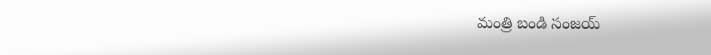మంత్రి బండి సంజయ్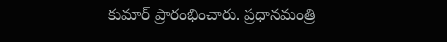కుమార్ ప్రారంభించారు. ప్రధానమంత్రి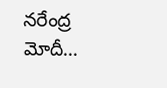నరేంద్ర మోదీ…